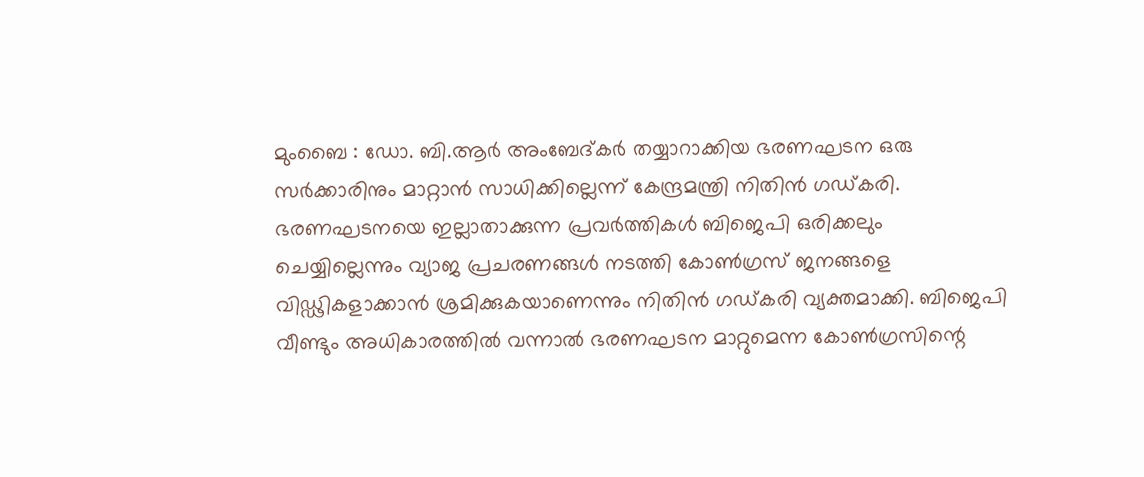മുംബൈ : ഡോ. ബി.ആർ അംബേദ്കർ തയ്യാറാക്കിയ ഭരണഘടന ഒരു സർക്കാരിനും മാറ്റാൻ സാധിക്കില്ലെന്ന് കേന്ദ്രമന്ത്രി നിതിൻ ഗഡ്കരി. ഭരണഘടനയെ ഇല്ലാതാക്കുന്ന പ്രവർത്തികൾ ബിജെപി ഒരിക്കലും ചെയ്യില്ലെന്നും വ്യാജ പ്രചരണങ്ങൾ നടത്തി കോൺഗ്രസ് ജനങ്ങളെ വിഡ്ഢികളാക്കാൻ ശ്രമിക്കുകയാണെന്നും നിതിൻ ഗഡ്കരി വ്യക്തമാക്കി. ബിജെപി വീണ്ടും അധികാരത്തിൽ വന്നാൽ ഭരണഘടന മാറ്റുമെന്ന കോൺഗ്രസിന്റെ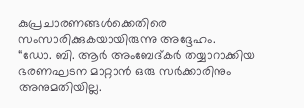കുപ്രചാരണങ്ങൾക്കെതിരെ സംസാരിക്കുകയായിരുന്നു അദ്ദേഹം.
“ഡോ. ബി. ആർ അംബേദ്കർ തയ്യാറാക്കിയ ഭരണഘടന മാറ്റാൻ ഒരു സർക്കാരിനും അനുമതിയില്ല.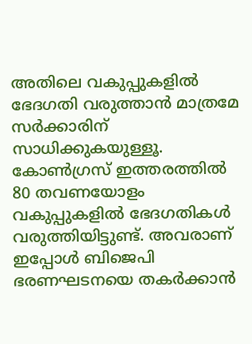അതിലെ വകുപ്പുകളിൽ ഭേദഗതി വരുത്താൻ മാത്രമേ സർക്കാരിന് സാധിക്കുകയുള്ളൂ. കോൺഗ്രസ് ഇത്തരത്തിൽ 80 തവണയോളം വകുപ്പുകളിൽ ഭേദഗതികൾ വരുത്തിയിട്ടുണ്ട്. അവരാണ് ഇപ്പോൾ ബിജെപി ഭരണഘടനയെ തകർക്കാൻ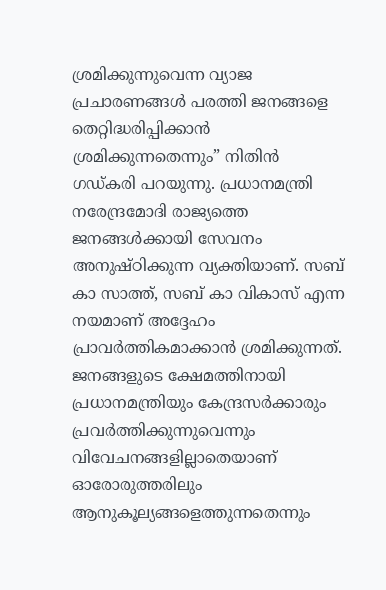ശ്രമിക്കുന്നുവെന്ന വ്യാജ പ്രചാരണങ്ങൾ പരത്തി ജനങ്ങളെ തെറ്റിദ്ധരിപ്പിക്കാൻ ശ്രമിക്കുന്നതെന്നും” നിതിൻ ഗഡ്കരി പറയുന്നു. പ്രധാനമന്ത്രി നരേന്ദ്രമോദി രാജ്യത്തെ ജനങ്ങൾക്കായി സേവനം അനുഷ്ഠിക്കുന്ന വ്യക്തിയാണ്. സബ് കാ സാത്ത്, സബ് കാ വികാസ് എന്ന നയമാണ് അദ്ദേഹം പ്രാവർത്തികമാക്കാൻ ശ്രമിക്കുന്നത്. ജനങ്ങളുടെ ക്ഷേമത്തിനായി പ്രധാനമന്ത്രിയും കേന്ദ്രസർക്കാരും പ്രവർത്തിക്കുന്നുവെന്നും വിവേചനങ്ങളില്ലാതെയാണ് ഓരോരുത്തരിലും ആനുകൂല്യങ്ങളെത്തുന്നതെന്നും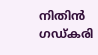നിതിൻ ഗഡ്കരി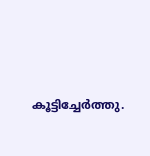കൂട്ടിച്ചേർത്തു.